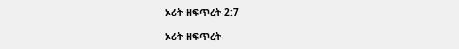ኦሪት ዘፍጥረት 2:7

ኦሪት ዘፍጥረት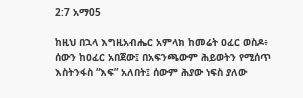2:7 አማ05

ከዚህ በኋላ እግዚአብሔር አምላክ ከመሬት ዐፈር ወስዶ፥ ሰውን ከዐፈር አበጀው፤ በአፍንጫውም ሕይወትን የሚሰጥ እስትንፋስ “እፍ” አለበት፤ ሰውም ሕያው ነፍስ ያለው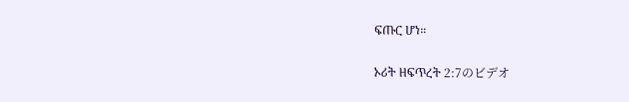ፍጡር ሆነ።

ኦሪት ዘፍጥረት 2:7のビデオ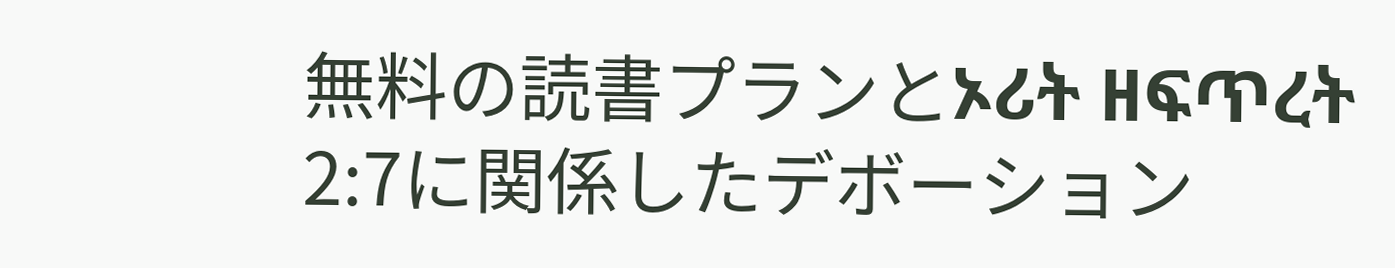無料の読書プランとኦሪት ዘፍጥረት 2:7に関係したデボーション